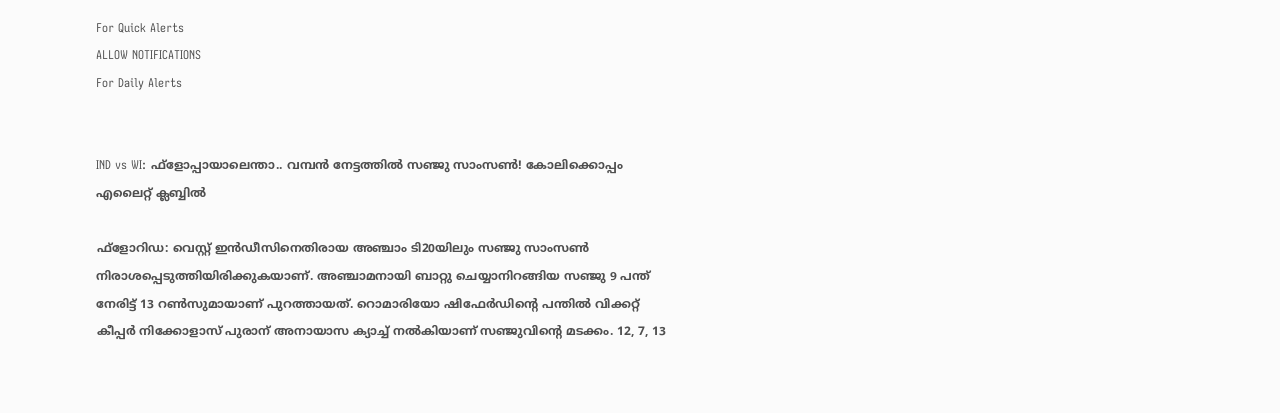For Quick Alerts
ALLOW NOTIFICATIONS
For Daily Alerts


IND vs WI: ഫ്‌ളോപ്പായാലെന്താ.. വമ്പന്‍ നേട്ടത്തില്‍ സഞ്ജു സാംസണ്‍! കോലിക്കൊപ്പം എലൈറ്റ് ക്ലബ്ബില്‍

ഫ്‌ളോറിഡ: വെസ്റ്റ് ഇന്‍ഡീസിനെതിരായ അഞ്ചാം ടി20യിലും സഞ്ജു സാംസണ്‍ നിരാശപ്പെടുത്തിയിരിക്കുകയാണ്. അഞ്ചാമനായി ബാറ്റു ചെയ്യാനിറങ്ങിയ സഞ്ജു 9 പന്ത് നേരിട്ട് 13 റണ്‍സുമായാണ് പുറത്തായത്. റൊമാരിയോ ഷിഫേര്‍ഡിന്റെ പന്തില്‍ വിക്കറ്റ് കീപ്പര്‍ നിക്കോളാസ് പുരാന് അനായാസ ക്യാച്ച് നല്‍കിയാണ് സഞ്ജുവിന്റെ മടക്കം. 12, 7, 13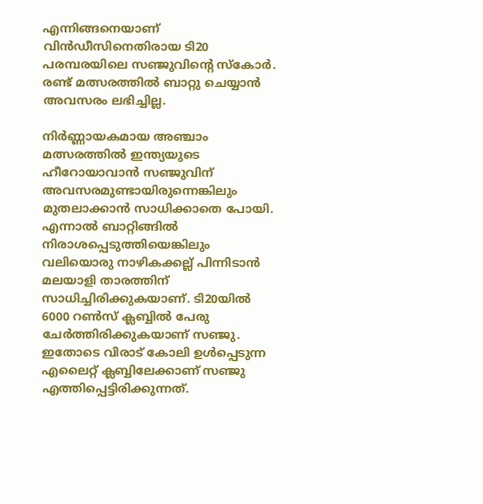എന്നിങ്ങനെയാണ് വിന്‍ഡീസിനെതിരായ ടി20 പരമ്പരയിലെ സഞ്ജുവിന്റെ സ്‌കോര്‍. രണ്ട് മത്സരത്തില്‍ ബാറ്റു ചെയ്യാന്‍ അവസരം ലഭിച്ചില്ല.

നിര്‍ണ്ണായകമായ അഞ്ചാം മത്സരത്തില്‍ ഇന്ത്യയുടെ ഹീറോയാവാന്‍ സഞ്ജുവിന് അവസരമുണ്ടായിരുന്നെങ്കിലും മുതലാക്കാന്‍ സാധിക്കാതെ പോയി. എന്നാല്‍ ബാറ്റിങ്ങില്‍ നിരാശപ്പെടുത്തിയെങ്കിലും വലിയൊരു നാഴികക്കല്ല് പിന്നിടാന്‍ മലയാളി താരത്തിന് സാധിച്ചിരിക്കുകയാണ്. ടി20യില്‍ 6000 റണ്‍സ് ക്ലബ്ബില്‍ പേരു ചേര്‍ത്തിരിക്കുകയാണ് സഞ്ജു. ഇതോടെ വിരാട് കോലി ഉള്‍പ്പെടുന്ന എലൈറ്റ് ക്ലബ്ബിലേക്കാണ് സഞ്ജു എത്തിപ്പെട്ടിരിക്കുന്നത്.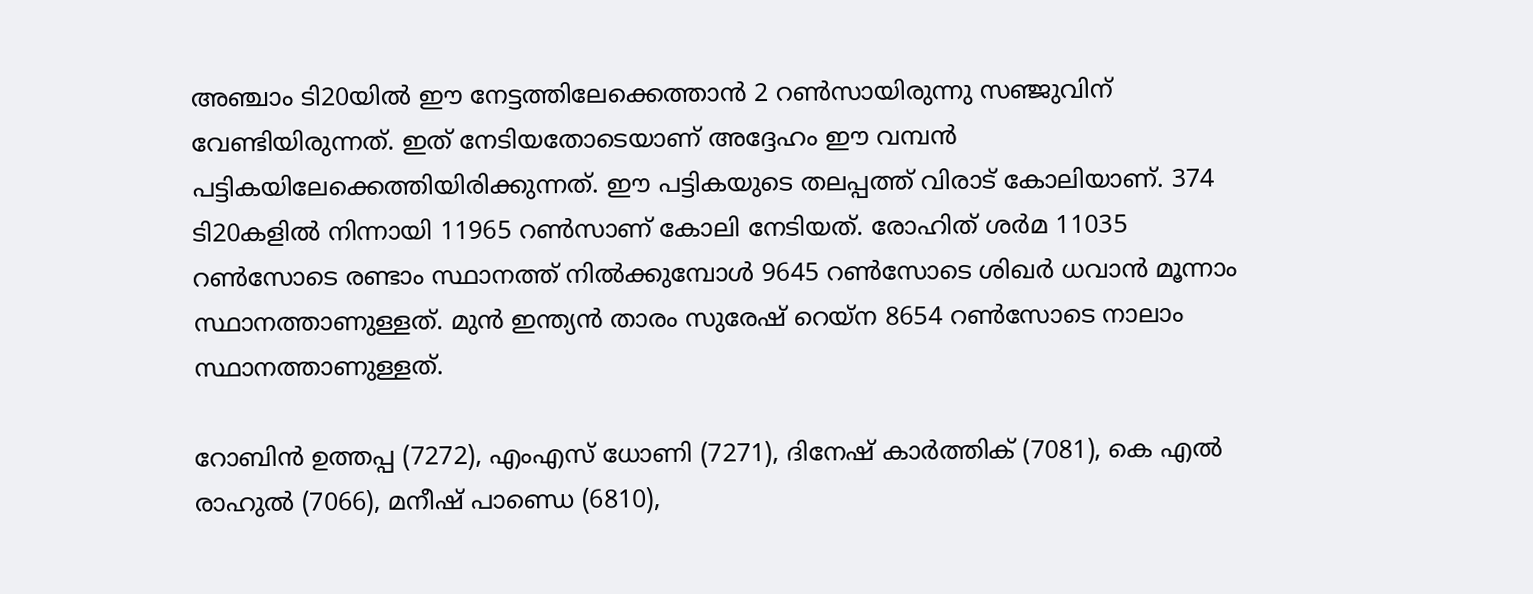അഞ്ചാം ടി20യില്‍ ഈ നേട്ടത്തിലേക്കെത്താന്‍ 2 റണ്‍സായിരുന്നു സഞ്ജുവിന് വേണ്ടിയിരുന്നത്. ഇത് നേടിയതോടെയാണ് അദ്ദേഹം ഈ വമ്പന്‍ പട്ടികയിലേക്കെത്തിയിരിക്കുന്നത്. ഈ പട്ടികയുടെ തലപ്പത്ത് വിരാട് കോലിയാണ്. 374 ടി20കളില്‍ നിന്നായി 11965 റണ്‍സാണ് കോലി നേടിയത്. രോഹിത് ശര്‍മ 11035 റണ്‍സോടെ രണ്ടാം സ്ഥാനത്ത് നില്‍ക്കുമ്പോള്‍ 9645 റണ്‍സോടെ ശിഖര്‍ ധവാന്‍ മൂന്നാം സ്ഥാനത്താണുള്ളത്. മുന്‍ ഇന്ത്യന്‍ താരം സുരേഷ് റെയ്‌ന 8654 റണ്‍സോടെ നാലാം സ്ഥാനത്താണുള്ളത്.

റോബിന്‍ ഉത്തപ്പ (7272), എംഎസ് ധോണി (7271), ദിനേഷ് കാര്‍ത്തിക് (7081), കെ എല്‍ രാഹുല്‍ (7066), മനീഷ് പാണ്ഡെ (6810),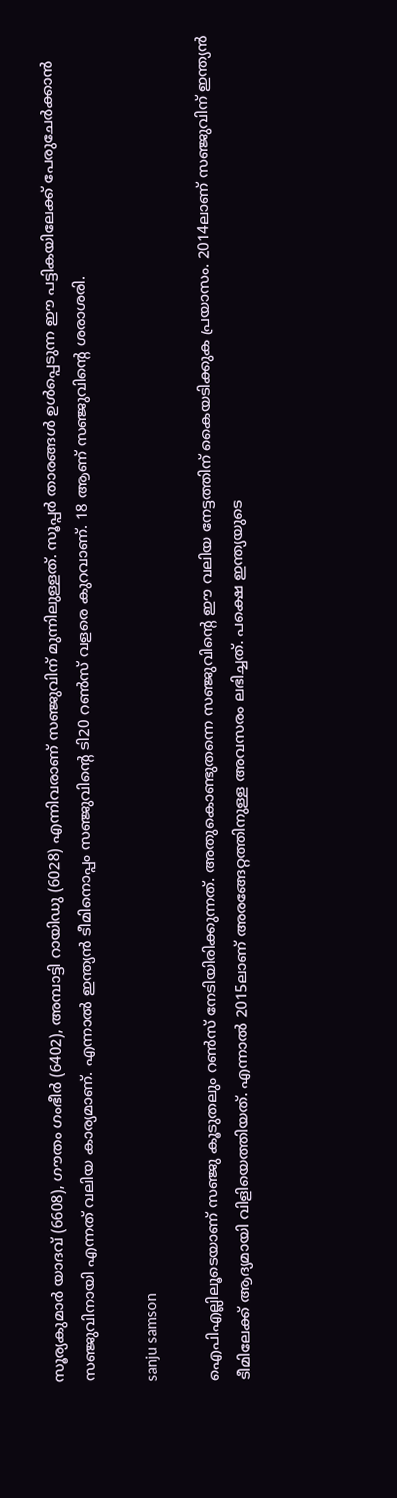സൂര്യകുമാര്‍ യാദവ് (6608), ഗൗതം ഗംഭീര്‍ (6402), അമ്പാട്ടി റായിഡു (6028) എന്നിവരാണ് സഞ്ജുവിന് മുന്നിലുള്ളത്. സൂപ്പര്‍ താരങ്ങള്‍ ഉള്‍പ്പെടുന്ന ഈ പട്ടികയിലേക്ക് പേരുചേര്‍ക്കാന്‍ സഞ്ജുവിനായി എന്നത് വലിയ കാര്യമാണ്. എന്നാല്‍ ഇന്ത്യന്‍ ടീമിനൊപ്പം സഞ്ജുവിന്റെ ടി20 റണ്‍സ് വളരെ കുറവാണ്. 18 ആണ് സഞ്ജുവിന്റെ ശരാശരി.

sanju samson

ഐപിഎല്ലിലൂടെയാണ് സഞ്ജു കൂടുതലും റണ്‍സ് നേടിയിരിക്കുന്നത്. അതുകൊണ്ടുതന്നെ സഞ്ജുവിന്റെ ഈ വലിയ നേട്ടത്തിന് കൈയടിക്കുക പ്രയാസം. 2014ലാണ് സഞ്ജുവിന് ഇന്ത്യന്‍ ടീമിലേക്ക് ആദ്യമായി വിളിയെത്തിയത്. എന്നാല്‍ 2015ലാണ് അരങ്ങേറ്റത്തിനുള്ള അവസരം ലഭിച്ചത്. പക്ഷെ ഇന്ത്യയുടെ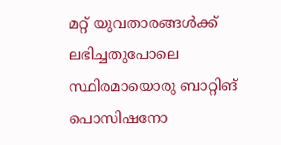മറ്റ് യുവതാരങ്ങള്‍ക്ക് ലഭിച്ചതുപോലെ സ്ഥിരമായൊരു ബാറ്റിങ് പൊസിഷനോ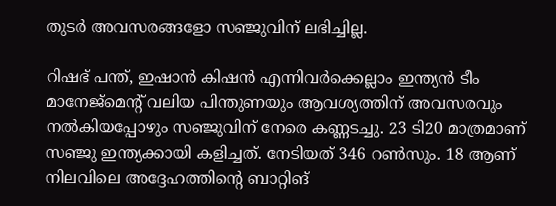തുടര്‍ അവസരങ്ങളോ സഞ്ജുവിന് ലഭിച്ചില്ല.

റിഷഭ് പന്ത്, ഇഷാന്‍ കിഷന്‍ എന്നിവര്‍ക്കെല്ലാം ഇന്ത്യന്‍ ടീം മാനേജ്‌മെന്റ് വലിയ പിന്തുണയും ആവശ്യത്തിന് അവസരവും നല്‍കിയപ്പോഴും സഞ്ജുവിന് നേരെ കണ്ണടച്ചു. 23 ടി20 മാത്രമാണ് സഞ്ജു ഇന്ത്യക്കായി കളിച്ചത്. നേടിയത് 346 റണ്‍സും. 18 ആണ് നിലവിലെ അദ്ദേഹത്തിന്റെ ബാറ്റിങ്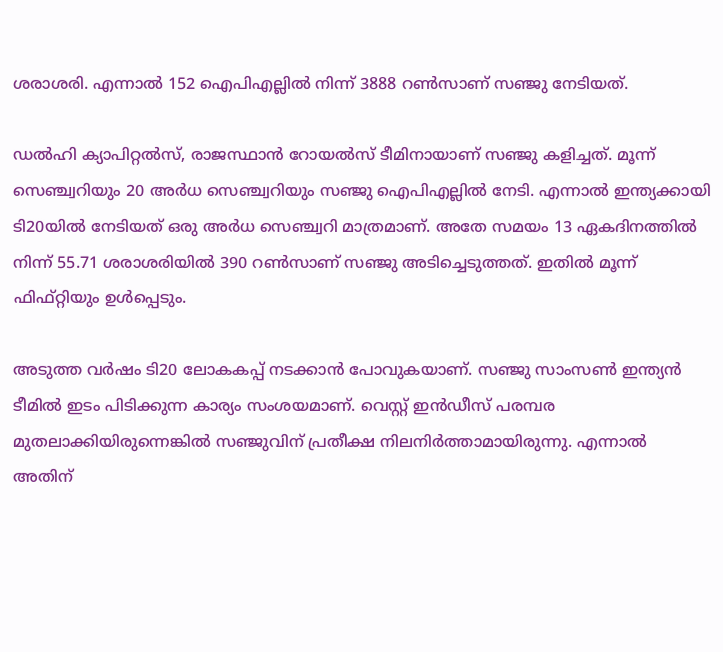ശരാശരി. എന്നാല്‍ 152 ഐപിഎല്ലില്‍ നിന്ന് 3888 റണ്‍സാണ് സഞ്ജു നേടിയത്.

ഡല്‍ഹി ക്യാപിറ്റല്‍സ്, രാജസ്ഥാന്‍ റോയല്‍സ് ടീമിനായാണ് സഞ്ജു കളിച്ചത്. മൂന്ന് സെഞ്ച്വറിയും 20 അര്‍ധ സെഞ്ച്വറിയും സഞ്ജു ഐപിഎല്ലില്‍ നേടി. എന്നാല്‍ ഇന്ത്യക്കായി ടി20യില്‍ നേടിയത് ഒരു അര്‍ധ സെഞ്ച്വറി മാത്രമാണ്. അതേ സമയം 13 ഏകദിനത്തില്‍ നിന്ന് 55.71 ശരാശരിയില്‍ 390 റണ്‍സാണ് സഞ്ജു അടിച്ചെടുത്തത്. ഇതില്‍ മൂന്ന് ഫിഫ്റ്റിയും ഉള്‍പ്പെടും.

അടുത്ത വര്‍ഷം ടി20 ലോകകപ്പ് നടക്കാന്‍ പോവുകയാണ്. സഞ്ജു സാംസണ്‍ ഇന്ത്യന്‍ ടീമില്‍ ഇടം പിടിക്കുന്ന കാര്യം സംശയമാണ്. വെസ്റ്റ് ഇന്‍ഡീസ് പരമ്പര മുതലാക്കിയിരുന്നെങ്കില്‍ സഞ്ജുവിന് പ്രതീക്ഷ നിലനിര്‍ത്താമായിരുന്നു. എന്നാല്‍ അതിന്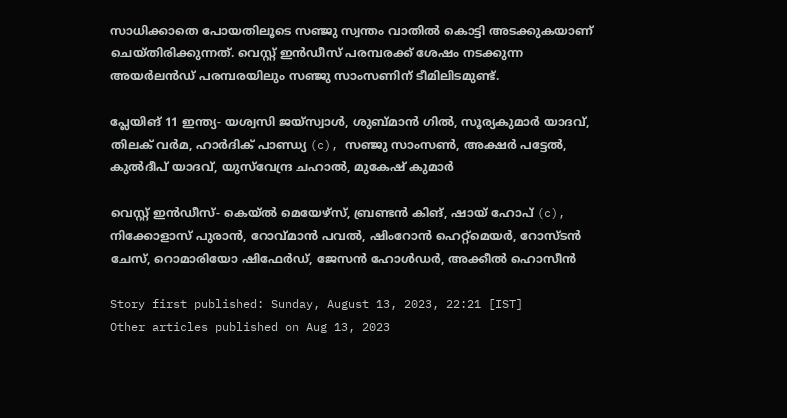സാധിക്കാതെ പോയതിലൂടെ സഞ്ജു സ്വന്തം വാതില്‍ കൊട്ടി അടക്കുകയാണ് ചെയ്തിരിക്കുന്നത്. വെസ്റ്റ് ഇന്‍ഡീസ് പരമ്പരക്ക് ശേഷം നടക്കുന്ന അയര്‍ലന്‍ഡ് പരമ്പരയിലും സഞ്ജു സാംസണിന് ടീമിലിടമുണ്ട്.

പ്ലേയിങ് 11 ഇന്ത്യ- യശ്വസി ജയ്‌സ്വാള്‍, ശുബ്മാന്‍ ഗില്‍, സൂര്യകുമാര്‍ യാദവ്, തിലക് വര്‍മ, ഹാര്‍ദിക് പാണ്ഡ്യ (c), സഞ്ജു സാംസണ്‍, അക്ഷര്‍ പട്ടേല്‍, കുല്‍ദീപ് യാദവ്, യുസ്‌വേന്ദ്ര ചഹാല്‍, മുകേഷ് കുമാര്‍

വെസ്റ്റ് ഇന്‍ഡീസ്- കെയ്ല്‍ മെയേഴ്‌സ്, ബ്രണ്ടന്‍ കിങ്, ഷായ് ഹോപ് (c), നിക്കോളാസ് പുരാന്‍, റോവ്മാന്‍ പവല്‍, ഷിംറോന്‍ ഹെറ്റ്‌മെയര്‍, റോസ്ടന്‍ ചേസ്, റൊമാരിയോ ഷിഫേര്‍ഡ്, ജേസന്‍ ഹോള്‍ഡര്‍, അക്കീല്‍ ഹൊസീന്‍

Story first published: Sunday, August 13, 2023, 22:21 [IST]
Other articles published on Aug 13, 2023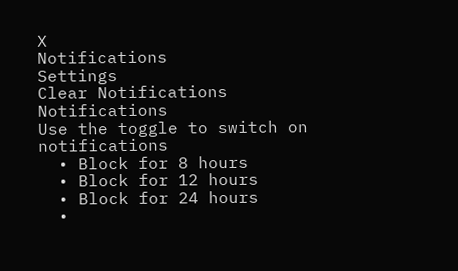X
Notifications
Settings
Clear Notifications
Notifications
Use the toggle to switch on notifications
  • Block for 8 hours
  • Block for 12 hours
  • Block for 24 hours
  •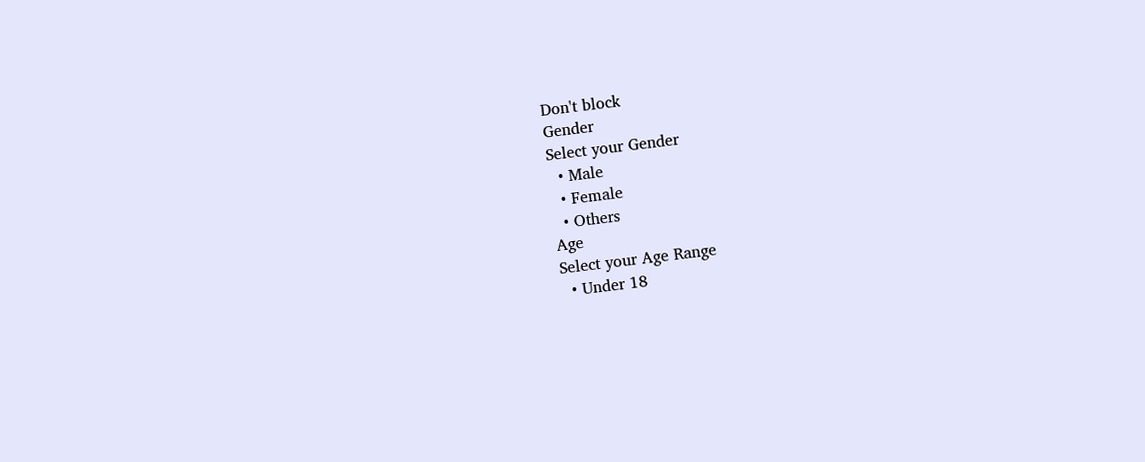Don't block
Gender
Select your Gender
  • Male
  • Female
  • Others
Age
Select your Age Range
  • Under 18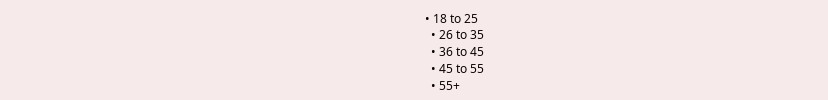• 18 to 25
  • 26 to 35
  • 36 to 45
  • 45 to 55
  • 55+